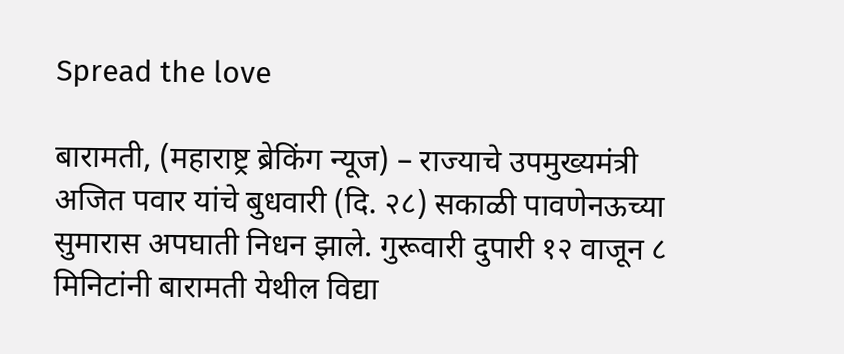Spread the love

बारामती, (महाराष्ट्र ब्रेकिंग न्यूज) – राज्याचे उपमुख्यमंत्री अजित पवार यांचे बुधवारी (दि. २८) सकाळी पावणेनऊच्या सुमारास अपघाती निधन झाले. गुरूवारी दुपारी १२ वाजून ८ मिनिटांनी बारामती येथील विद्या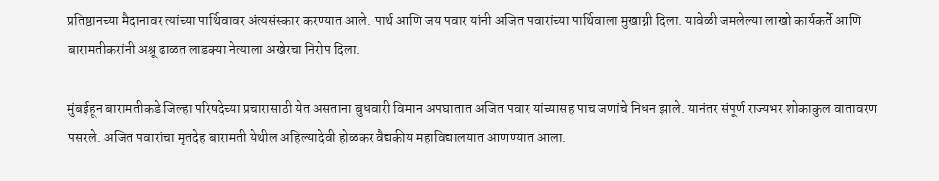प्रतिष्ठानच्या मैदानावर त्यांच्या पार्थिवावर अंत्यसंस्कार करण्यात आले. पार्थ आणि जय पवार यांनी अजित पवारांच्या पार्थिवाला मुखाग्नी दिला. यावेळी जमलेल्या लाखो कार्यकर्ते आणि बारामतीकरांनी अश्रू ढाळत लाडक्या नेत्याला अखेरचा निरोप दिला.

मुंबईहून बारामतीकडे जिल्हा परिषदेच्या प्रचारासाठी येत असताना बुधवारी विमान अपघातात अजित पवार यांच्यासह पाच जणांचे निधन झाले. यानंतर संपूर्ण राज्यभर शोकाकुल वातावरण पसरले. अजित पवारांचा मृतदेह बारामती येथील अहिल्यादेवी होळकर वैद्यकीय महाविद्यालयात आणण्यात आला.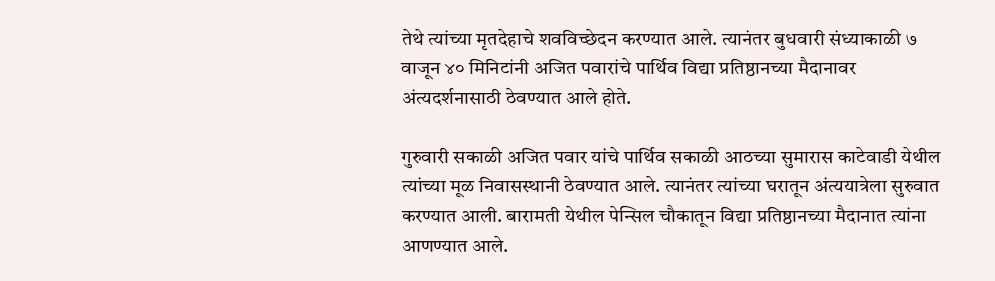तेथे त्यांच्या मृतदेहाचे शवविच्छेदन करण्यात आले. त्यानंतर बुधवारी संध्याकाळी ७ वाजून ४० मिनिटांनी अजित पवारांचे पार्थिव विद्या प्रतिष्ठानच्या मैदानावर अंत्यदर्शनासाठी ठेवण्यात आले होते.

गुरुवारी सकाळी अजित पवार यांचे पार्थिव सकाळी आठच्या सुमारास काटेवाडी येथील त्यांच्या मूळ निवासस्थानी ठेवण्यात आले. त्यानंतर त्यांच्या घरातून अंत्ययात्रेला सुरुवात करण्यात आली. बारामती येथील पेन्सिल चौकातून विद्या प्रतिष्ठानच्या मैदानात त्यांना आणण्यात आले.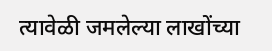त्यावेळी जमलेल्या लाखोंच्या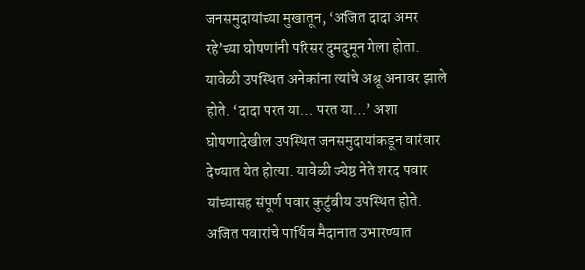जनसमुदायांच्या मुखातून, ‘अजित दादा अमर रहे’च्या घोषणांनी परिसर दुमदुमून गेला होता. यावेळी उपस्थित अनेकांना त्यांचे अश्रू अनावर झाले होते. ‘दादा परत या… परत या…’ अशा घोषणादेखील उपस्थित जनसमुदायांकडून वारंवार देण्यात येत होत्या. यावेळी ज्येष्ठ नेते शरद पवार यांच्यासह संपूर्ण पवार कुटुंबीय उपस्थित होते. अजित पवारांचे पार्थिव मैदानात उभारण्यात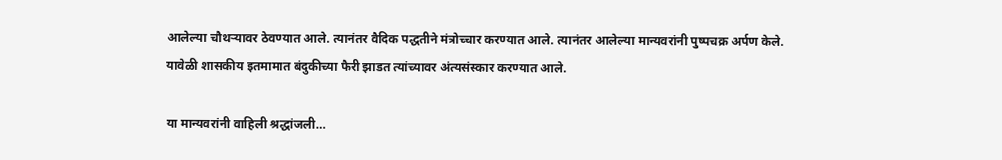आलेल्या चौथऱ्यावर ठेवण्यात आले. त्यानंतर वैदिक पद्धतीने मंत्रोच्चार करण्यात आले. त्यानंतर आलेल्या मान्यवरांनी पुष्पचक्र अर्पण केले. यावेळी शासकीय इतमामात बंदुकीच्या फैरी झाडत त्यांच्यावर अंत्यसंस्कार करण्यात आले.

या मान्यवरांनी वाहिली श्रद्धांजली…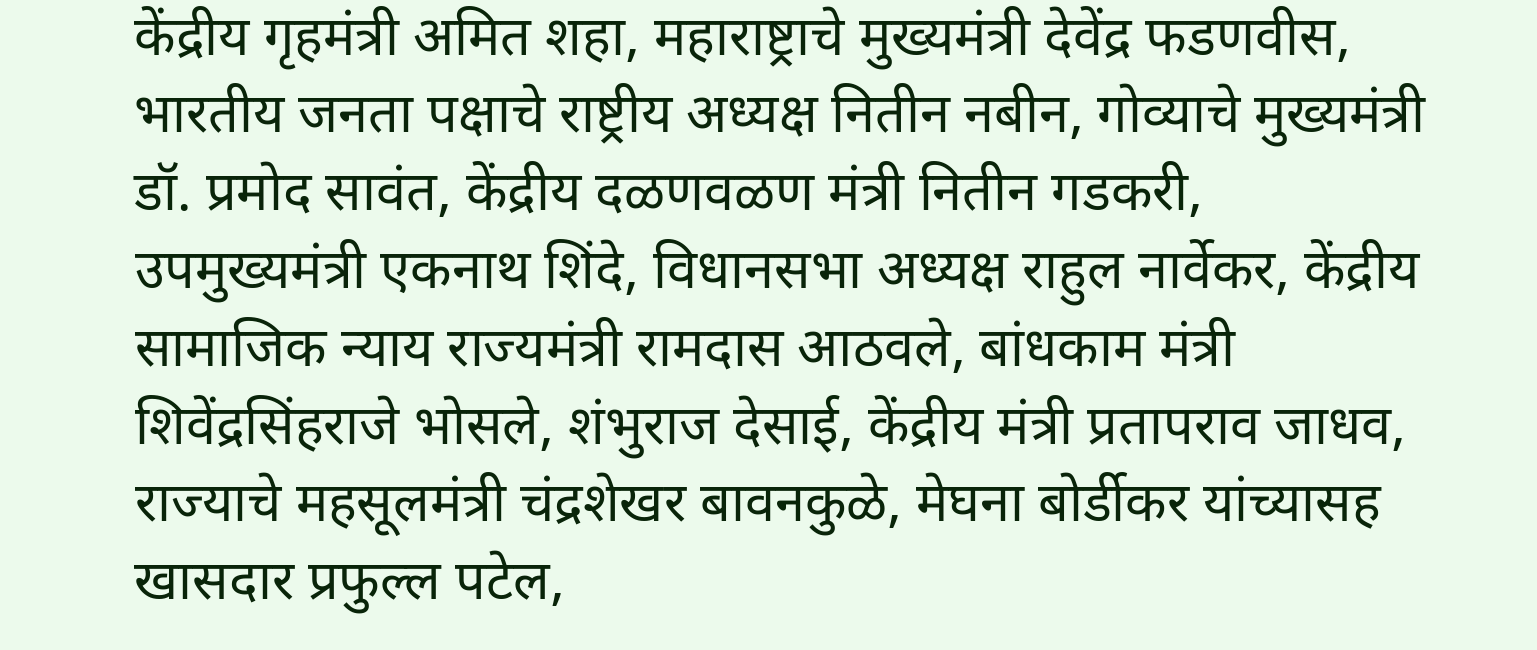केंद्रीय गृहमंत्री अमित शहा, महाराष्ट्राचे मुख्यमंत्री देवेंद्र फडणवीस, भारतीय जनता पक्षाचे राष्ट्रीय अध्यक्ष नितीन नबीन, गोव्याचे मुख्यमंत्री डॉ. प्रमोद सावंत, केंद्रीय दळणवळण मंत्री नितीन गडकरी, उपमुख्यमंत्री एकनाथ शिंदे, विधानसभा अध्यक्ष राहुल नार्वेकर, केंद्रीय सामाजिक न्याय राज्यमंत्री रामदास आठवले, बांधकाम मंत्री शिवेंद्रसिंहराजे भोसले, शंभुराज देसाई, केंद्रीय मंत्री प्रतापराव जाधव, राज्याचे महसूलमंत्री चंद्रशेखर बावनकुळे, मेघना बोर्डीकर यांच्यासह खासदार प्रफुल्ल पटेल,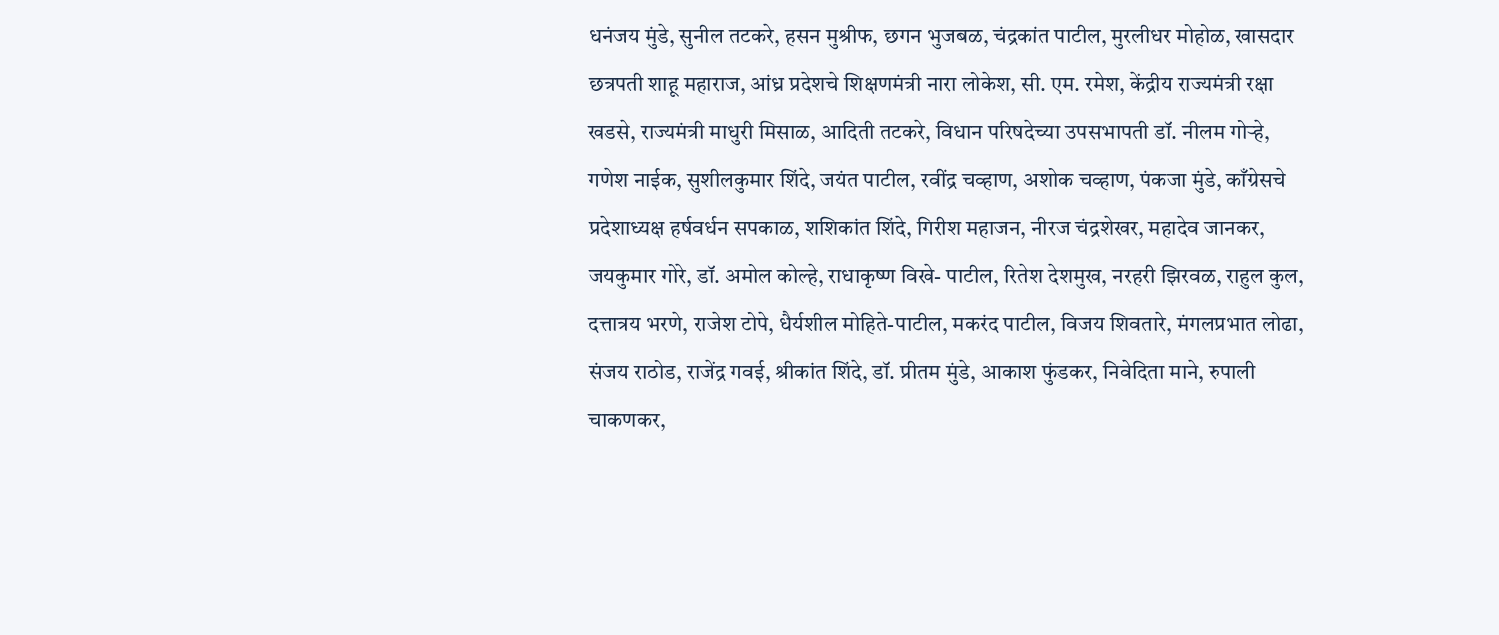धनंजय मुंडे, सुनील तटकरे, हसन मुश्रीफ, छगन भुजबळ, चंद्रकांत पाटील, मुरलीधर मोहोळ, खासदार छत्रपती शाहू महाराज, आंध्र प्रदेशचे शिक्षणमंत्री नारा लोकेश, सी. एम. रमेश, केंद्रीय राज्यमंत्री रक्षा खडसे, राज्यमंत्री माधुरी मिसाळ, आदिती तटकरे, विधान परिषदेच्या उपसभापती डॉ. नीलम गोऱ्हे, गणेश नाईक, सुशीलकुमार शिंदे, जयंत पाटील, रवींद्र चव्हाण, अशोक चव्हाण, पंकजा मुंडे, काँग्रेसचे प्रदेशाध्यक्ष हर्षवर्धन सपकाळ, शशिकांत शिंदे, गिरीश महाजन, नीरज चंद्रशेखर, महादेव जानकर, जयकुमार गोरे, डॉ. अमोल कोल्हे, राधाकृष्ण विखे- पाटील, रितेश देशमुख, नरहरी झिरवळ, राहुल कुल, दत्तात्रय भरणे, राजेश टोपे, धैर्यशील मोहिते-पाटील, मकरंद पाटील, विजय शिवतारे, मंगलप्रभात लोढा, संजय राठोड, राजेंद्र गवई, श्रीकांत शिंदे, डॉ. प्रीतम मुंडे, आकाश फुंडकर, निवेदिता माने, रुपाली चाकणकर,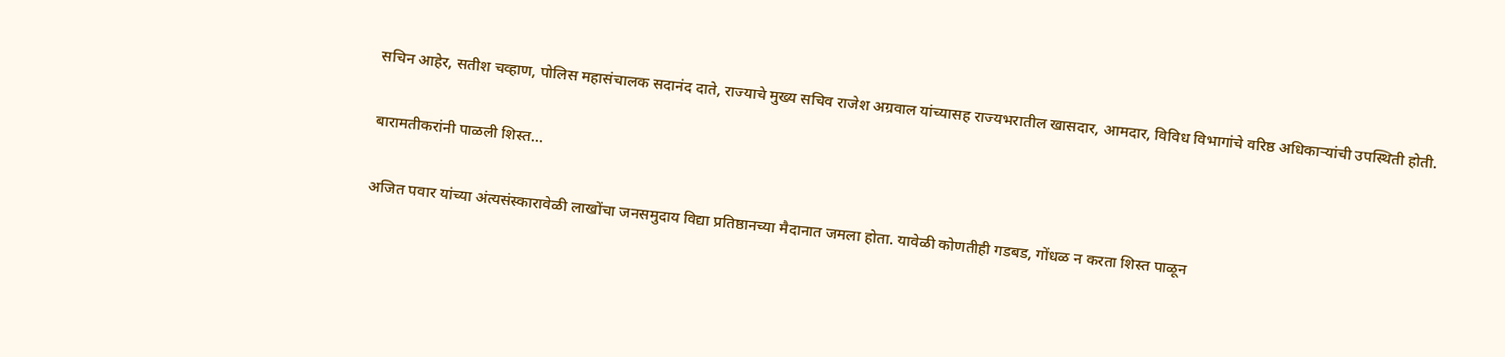सचिन आहेर, सतीश चव्हाण, पोलिस महासंचालक सदानंद दाते, राज्याचे मुख्य सचिव राजेश अग्रवाल यांच्यासह राज्यभरातील खासदार, आमदार, विविध विभागांचे वरिष्ठ अधिकाऱ्यांची उपस्थिती होती.

बारामतीकरांनी पाळली शिस्त…

अजित पवार यांच्या अंत्यसंस्कारावेळी लाखोंचा जनसमुदाय विद्या प्रतिष्ठानच्या मैदानात जमला होता. यावेळी कोणतीही गडबड, गोंधळ न करता शिस्त पाळून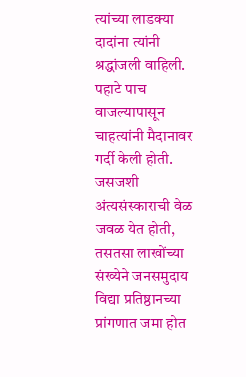त्यांच्या लाडक्या दादांना त्यांनी श्रद्धांजली वाहिली. पहाटे पाच वाजल्यापासून चाहत्यांनी मैदानावर गर्दी केली होती. जसजशी अंत्यसंस्काराची वेळ जवळ येत होती, तसतसा लाखोंच्या संख्येने जनसमुदाय विद्या प्रतिष्ठानच्या प्रांगणात जमा होत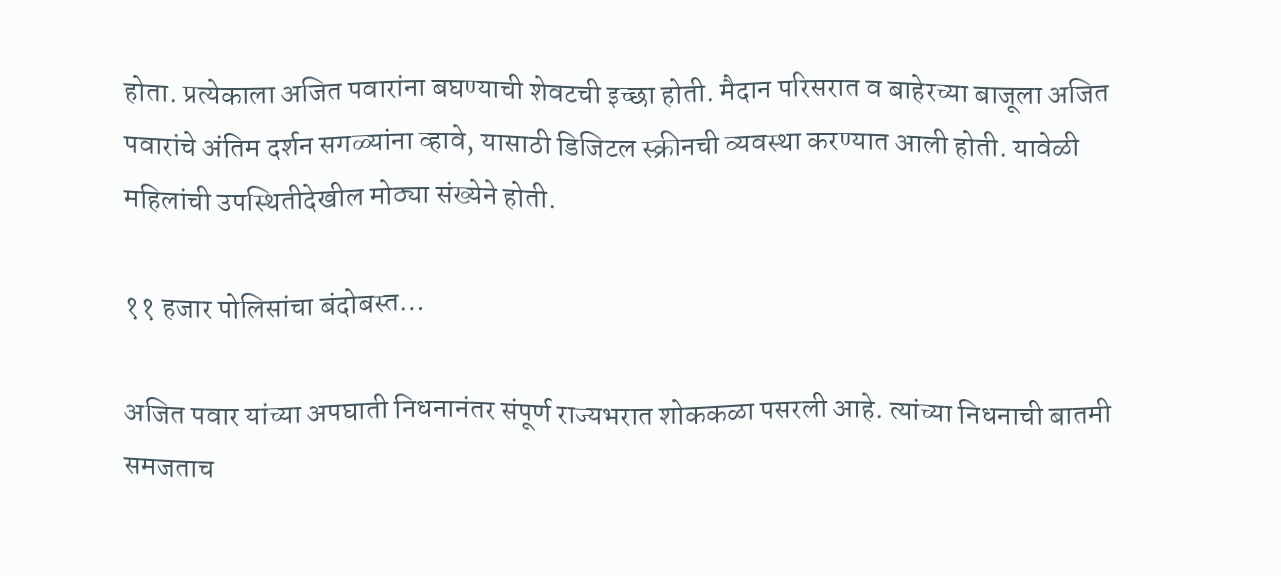होता. प्रत्येकाला अजित पवारांना बघण्याची शेवटची इच्छा होती. मैदान परिसरात व बाहेरच्या बाजूला अजित पवारांचे अंतिम दर्शन सगळ्यांना व्हावे, यासाठी डिजिटल स्क्रीनची व्यवस्था करण्यात आली होती. यावेळी महिलांची उपस्थितीदेखील मोठ्या संख्येने होती.

११ हजार पोलिसांचा बंदोबस्त…

अजित पवार यांच्या अपघाती निधनानंतर संपूर्ण राज्यभरात शोककळा पसरली आहे. त्यांच्या निधनाची बातमी समजताच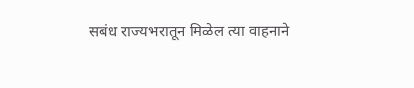सबंध राज्यभरातून मिळेल त्या वाहनाने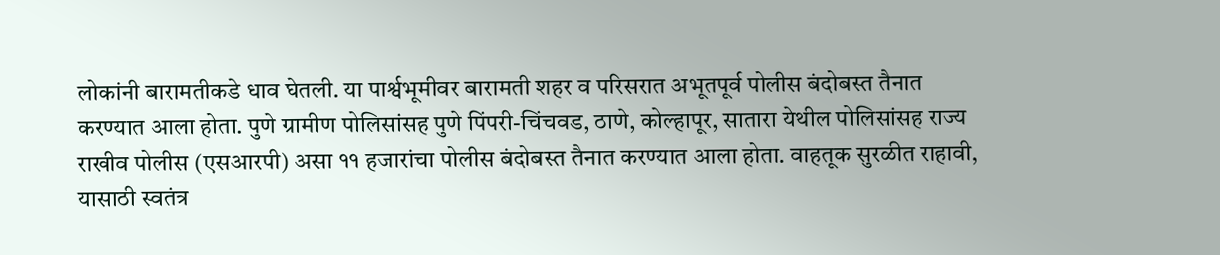लोकांनी बारामतीकडे धाव घेतली. या पार्श्वभूमीवर बारामती शहर व परिसरात अभूतपूर्व पोलीस बंदोबस्त तैनात करण्यात आला होता. पुणे ग्रामीण पोलिसांसह पुणे पिंपरी-चिंचवड, ठाणे, कोल्हापूर, सातारा येथील पोलिसांसह राज्य राखीव पोलीस (एसआरपी) असा ११ हजारांचा पोलीस बंदोबस्त तैनात करण्यात आला होता. वाहतूक सुरळीत राहावी, यासाठी स्वतंत्र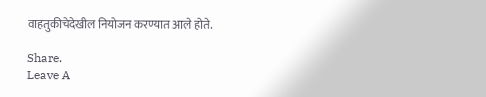वाहतुकीचेदेखील नियोजन करण्यात आले होते.

Share.
Leave A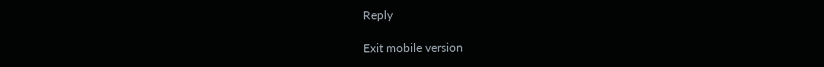Reply

Exit mobile version